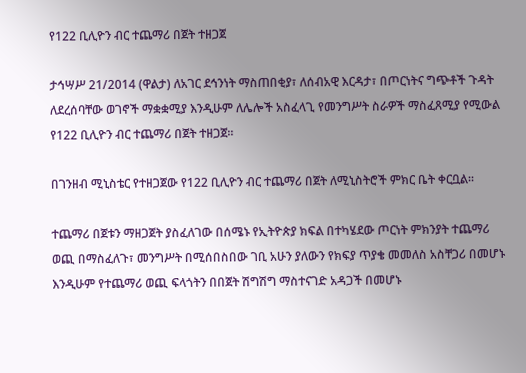የ122 ቢሊዮን ብር ተጨማሪ በጀት ተዘጋጀ

ታኅሣሥ 21/2014 (ዋልታ) ለአገር ደኅንነት ማስጠበቂያ፣ ለሰብአዊ እርዳታ፣ በጦርነትና ግጭቶች ጉዳት ለደረሰባቸው ወገኖች ማቋቋሚያ እንዲሁም ለሌሎች አስፈላጊ የመንግሥት ስራዎች ማስፈጸሚያ የሚውል የ122 ቢሊዮን ብር ተጨማሪ በጀት ተዘጋጀ፡፡

በገንዘብ ሚኒስቴር የተዘጋጀው የ122 ቢሊዮን ብር ተጨማሪ በጀት ለሚኒስትሮች ምክር ቤት ቀርቧል፡፡

ተጨማሪ በጀቱን ማዘጋጀት ያስፈለገው በሰሜኑ የኢትዮጵያ ክፍል በተካሄደው ጦርነት ምክንያት ተጨማሪ ወጪ በማስፈለጉ፣ መንግሥት በሚሰበስበው ገቢ አሁን ያለውን የክፍያ ጥያቄ መመለስ አስቸጋሪ በመሆኑ እንዲሁም የተጨማሪ ወጪ ፍላጎትን በበጀት ሽግሽግ ማስተናገድ አዳጋች በመሆኑ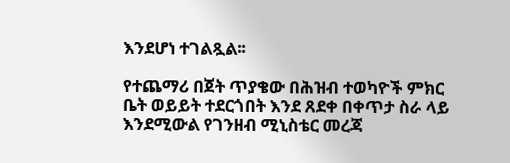እንደሆነ ተገልጿል፡፡

የተጨማሪ በጀት ጥያቄው በሕዝብ ተወካዮች ምክር ቤት ወይይት ተደርጎበት እንደ ጸደቀ በቀጥታ ስራ ላይ እንደሚውል የገንዘብ ሚኒስቴር መረጃ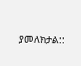ያመለክታል::